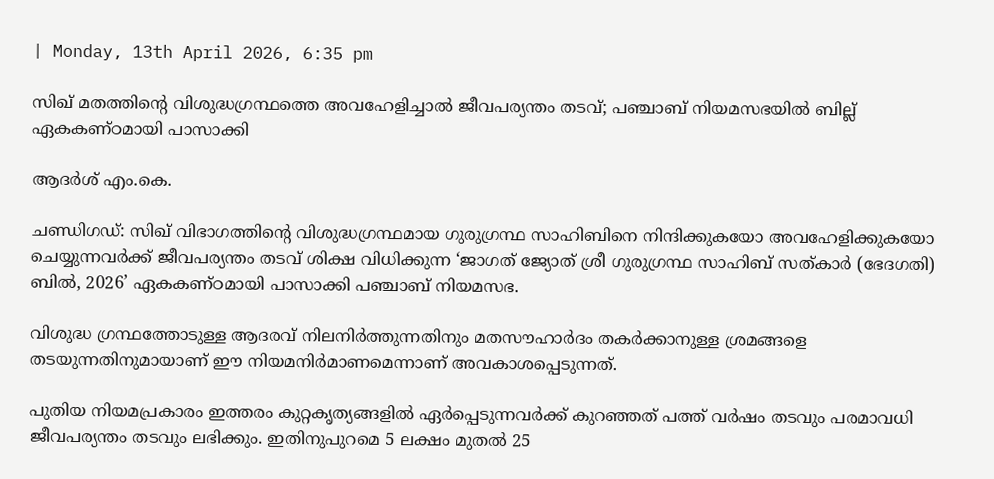| Monday, 13th April 2026, 6:35 pm

സിഖ് മതത്തിന്റെ വിശുദ്ധഗ്രന്ഥത്തെ അവഹേളിച്ചാല്‍ ജീവപര്യന്തം തടവ്; പഞ്ചാബ് നിയമസഭയില്‍ ബില്ല് ഏകകണ്ഠമായി പാസാക്കി

ആദര്‍ശ് എം.കെ.

ചണ്ഡിഗഡ്: സിഖ് വിഭാഗത്തിന്റെ വിശുദ്ധഗ്രന്ഥമായ ഗുരുഗ്രന്ഥ സാഹിബിനെ നിന്ദിക്കുകയോ അവഹേളിക്കുകയോ ചെയ്യുന്നവര്‍ക്ക് ജീവപര്യന്തം തടവ് ശിക്ഷ വിധിക്കുന്ന ‘ജാഗത് ജ്യോത് ശ്രീ ഗുരുഗ്രന്ഥ സാഹിബ് സത്കാര്‍ (ഭേദഗതി) ബില്‍, 2026’ ഏകകണ്ഠമായി പാസാക്കി പഞ്ചാബ് നിയമസഭ.

വിശുദ്ധ ഗ്രന്ഥത്തോടുള്ള ആദരവ് നിലനിര്‍ത്തുന്നതിനും മതസൗഹാര്‍ദം തകര്‍ക്കാനുള്ള ശ്രമങ്ങളെ തടയുന്നതിനുമായാണ് ഈ നിയമനിര്‍മാണമെന്നാണ് അവകാശപ്പെടുന്നത്.

പുതിയ നിയമപ്രകാരം ഇത്തരം കുറ്റകൃത്യങ്ങളില്‍ ഏര്‍പ്പെടുന്നവര്‍ക്ക് കുറഞ്ഞത് പത്ത് വര്‍ഷം തടവും പരമാവധി ജീവപര്യന്തം തടവും ലഭിക്കും. ഇതിനുപുറമെ 5 ലക്ഷം മുതല്‍ 25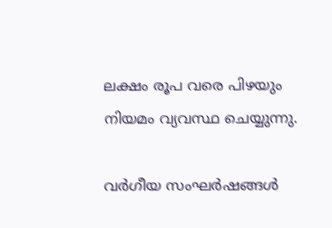ലക്ഷം രൂപ വരെ പിഴയും നിയമം വ്യവസ്ഥ ചെയ്യുന്നു.

വര്‍ഗീയ സംഘര്‍ഷങ്ങള്‍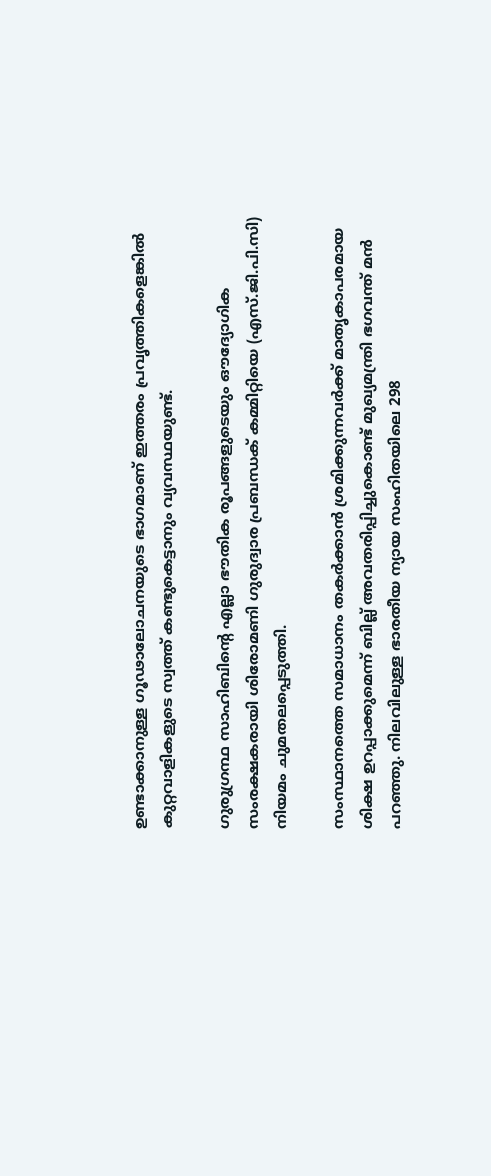ഉണ്ടാക്കാനുള്ള ഗൂഢാലോചനയുടെ ഭാഗമാണ് ഇത്തരം പ്രവൃത്തികളെങ്കില്‍ കുറ്റവാളികളുടെ സ്വത്ത് കണ്ടുകെട്ടാനും വ്യവസ്ഥയുണ്ട്.

ഗുരുഗ്രന്ഥ സാഹിബിന്റെ എല്ലാ ഭൗതിക രൂപങ്ങളുടെയും ഔദ്യോഗിക സംരക്ഷകരായി ശിരോമണി ഗുരുദ്വാര പ്രബന്ധക് കമ്മിറ്റിയെ (എസ്.ജി.പി.സി) നിയമം ചുമതലപ്പെടുത്തി.

സംസ്ഥാനത്തെ സമാധാനം തകര്‍ക്കാന്‍ ശ്രമിക്കുന്നവര്‍ക്ക് മാതൃകാപരമായ ശിക്ഷ ഉറപ്പാക്കുമെന്ന് ബില്ല് അവതരിപ്പിച്ചുകൊണ്ട് മുഖ്യമന്ത്രി ഭഗവന്ത് മന്‍ പറഞ്ഞു. നിലവിലുള്ള ഭാരതീയ ന്യായ സംഹിതയിലെ 298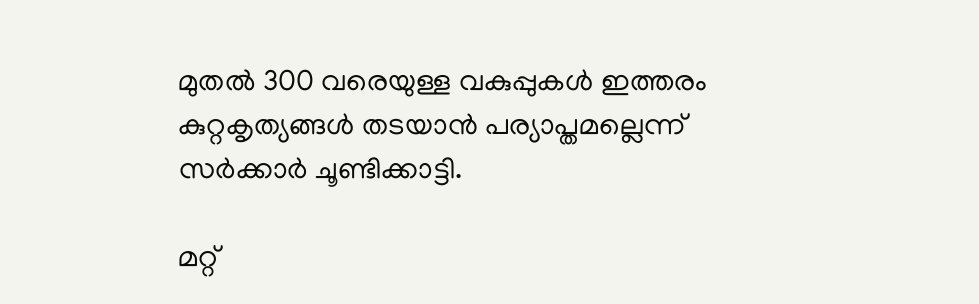മുതല്‍ 300 വരെയുള്ള വകുപ്പുകള്‍ ഇത്തരം കുറ്റകൃത്യങ്ങള്‍ തടയാന്‍ പര്യാപ്തമല്ലെന്ന് സര്‍ക്കാര്‍ ചൂണ്ടിക്കാട്ടി.

മറ്റ്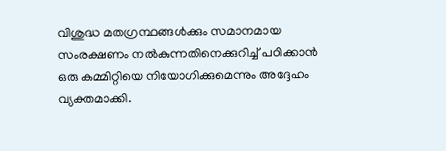വിശുദ്ധ മതഗ്രന്ഥങ്ങള്‍ക്കും സമാനമായ സംരക്ഷണം നല്‍കുന്നതിനെക്കുറിച്ച് പഠിക്കാന്‍ ഒരു കമ്മിറ്റിയെ നിയോഗിക്കുമെന്നും അദ്ദേഹം വ്യക്തമാക്കി.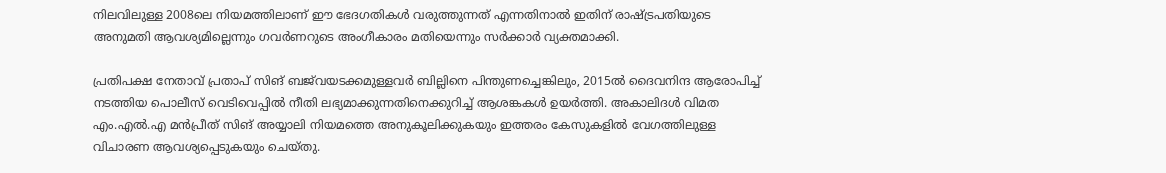നിലവിലുള്ള 2008ലെ നിയമത്തിലാണ് ഈ ഭേദഗതികള്‍ വരുത്തുന്നത് എന്നതിനാല്‍ ഇതിന് രാഷ്ട്രപതിയുടെ അനുമതി ആവശ്യമില്ലെന്നും ഗവര്‍ണറുടെ അംഗീകാരം മതിയെന്നും സര്‍ക്കാര്‍ വ്യക്തമാക്കി.

പ്രതിപക്ഷ നേതാവ് പ്രതാപ് സിങ് ബജ്‌വയടക്കമുള്ളവര്‍ ബില്ലിനെ പിന്തുണച്ചെങ്കിലും, 2015ല്‍ ദൈവനിന്ദ ആരോപിച്ച് നടത്തിയ പൊലീസ് വെടിവെപ്പില്‍ നീതി ലഭ്യമാക്കുന്നതിനെക്കുറിച്ച് ആശങ്കകള്‍ ഉയര്‍ത്തി. അകാലിദള്‍ വിമത എം.എല്‍.എ മന്‍പ്രീത് സിങ് അയ്യാലി നിയമത്തെ അനുകൂലിക്കുകയും ഇത്തരം കേസുകളില്‍ വേഗത്തിലുള്ള വിചാരണ ആവശ്യപ്പെടുകയും ചെയ്തു.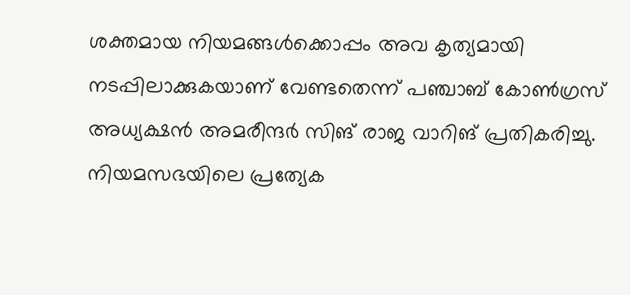ശക്തമായ നിയമങ്ങള്‍ക്കൊപ്പം അവ കൃത്യമായി നടപ്പിലാക്കുകയാണ് വേണ്ടതെന്ന് പഞ്ചാബ് കോണ്‍ഗ്രസ് അധ്യക്ഷന്‍ അമരീന്ദര്‍ സിങ് രാജ വാറിങ് പ്രതികരിച്ചു. നിയമസഭയിലെ പ്രത്യേക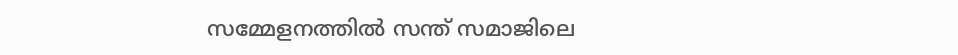സമ്മേളനത്തില്‍ സന്ത് സമാജിലെ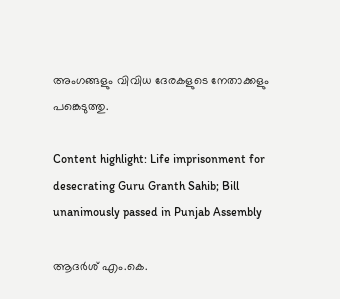അംഗങ്ങളും വിവിധ ദേരകളുടെ നേതാക്കളും പങ്കെടുത്തു.

Content highlight: Life imprisonment for desecrating Guru Granth Sahib; Bill unanimously passed in Punjab Assembly

ആദര്‍ശ് എം.കെ.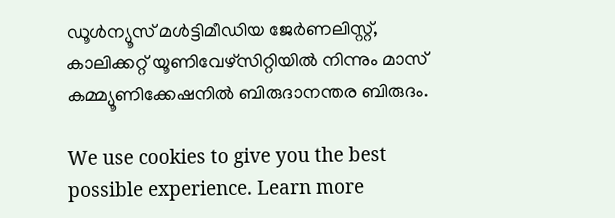ഡൂള്‍ന്യൂസ് മള്‍ട്ടിമീഡിയ ജേര്‍ണലിസ്റ്റ്, കാലിക്കറ്റ് യൂണിവേഴ്സിറ്റിയില്‍ നിന്നും മാസ് കമ്മ്യൂണിക്കേഷനില്‍ ബിരുദാനന്തര ബിരുദം.

We use cookies to give you the best possible experience. Learn more